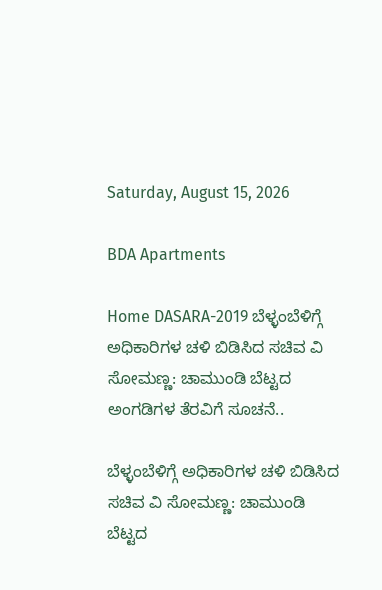Saturday, August 15, 2026

BDA Apartments

Home DASARA-2019 ಬೆಳ್ಳಂಬೆಳಿಗ್ಗೆ ಅಧಿಕಾರಿಗಳ ಚಳಿ ಬಿಡಿಸಿದ ಸಚಿವ ವಿ ಸೋಮಣ್ಣ: ಚಾಮುಂಡಿ ಬೆಟ್ಟದ ಅಂಗಡಿಗಳ ತೆರವಿಗೆ ಸೂಚನೆ..

ಬೆಳ್ಳಂಬೆಳಿಗ್ಗೆ ಅಧಿಕಾರಿಗಳ ಚಳಿ ಬಿಡಿಸಿದ ಸಚಿವ ವಿ ಸೋಮಣ್ಣ: ಚಾಮುಂಡಿ ಬೆಟ್ಟದ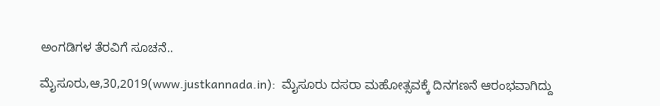ಅಂಗಡಿಗಳ ತೆರವಿಗೆ ಸೂಚನೆ..

ಮೈಸೂರು,ಆ,30,2019(www.justkannada.in):  ಮೈಸೂರು ದಸರಾ ಮಹೋತ್ಸವಕ್ಕೆ ದಿನಗಣನೆ ಆರಂಭವಾಗಿದ್ದು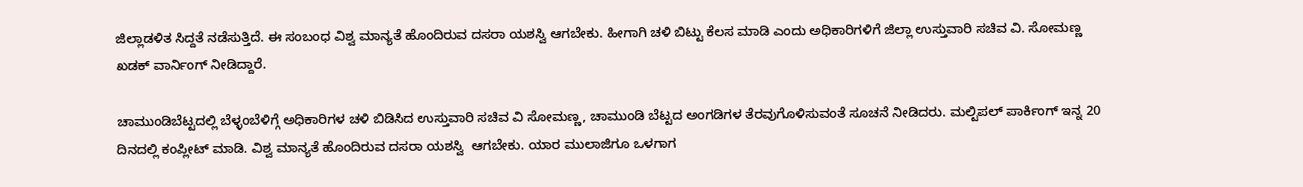ಜಿಲ್ಲಾಡಳಿತ ಸಿದ್ದತೆ ನಡೆಸುತ್ತಿದೆ. ಈ ಸಂಬಂಧ ವಿಶ್ವ ಮಾನ್ಯತೆ ಹೊಂದಿರುವ ದಸರಾ ಯಶಸ್ವಿ ಆಗಬೇಕು. ಹೀಗಾಗಿ ಚಳಿ ಬಿಟ್ಟು ಕೆಲಸ ಮಾಡಿ ಎಂದು ಅಧಿಕಾರಿಗಳಿಗೆ ಜಿಲ್ಲಾ ಉಸ್ತುವಾರಿ ಸಚಿವ ವಿ. ಸೋಮಣ್ಣ ಖಡಕ್ ವಾರ್ನಿಂಗ್ ನೀಡಿದ್ದಾರೆ.

ಚಾಮುಂಡಿಬೆಟ್ಟದಲ್ಲಿ ಬೆಳ್ಳಂಬೆಳಿಗ್ಗೆ ಅಧಿಕಾರಿಗಳ ಚಳಿ ಬಿಡಿಸಿದ ಉಸ್ತುವಾರಿ ಸಚಿವ ವಿ ಸೋಮಣ್ಣ, ಚಾಮುಂಡಿ ಬೆಟ್ಟದ ಅಂಗಡಿಗಳ ತೆರವುಗೊಳಿಸುವಂತೆ ಸೂಚನೆ ನೀಡಿದರು. ಮಲ್ಟಿಪಲ್ ಪಾರ್ಕಿಂಗ್ ಇನ್ನ 20 ದಿನದಲ್ಲಿ ಕಂಪ್ಲೀಟ್ ಮಾಡಿ. ವಿಶ್ವ ಮಾನ್ಯತೆ ಹೊಂದಿರುವ ದಸರಾ ಯಶಸ್ವಿ  ಆಗಬೇಕು. ಯಾರ ಮುಲಾಜಿಗೂ ಒಳಗಾಗ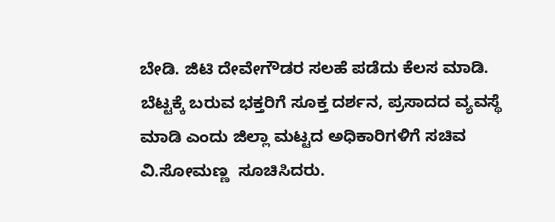ಬೇಡಿ. ಜಿಟಿ ದೇವೇಗೌಡರ ಸಲಹೆ ಪಡೆದು ಕೆಲಸ ಮಾಡಿ. ಬೆಟ್ಟಕ್ಕೆ ಬರುವ ಭಕ್ತರಿಗೆ ಸೂಕ್ತ ದರ್ಶನ, ಪ್ರಸಾದದ ವ್ಯವಸ್ಥೆ ಮಾಡಿ ಎಂದು ಜಿಲ್ಲಾ ಮಟ್ಟದ ಅಧಿಕಾರಿಗಳಿಗೆ ಸಚಿವ ವಿ.ಸೋಮಣ್ಣ  ಸೂಚಿಸಿದರು.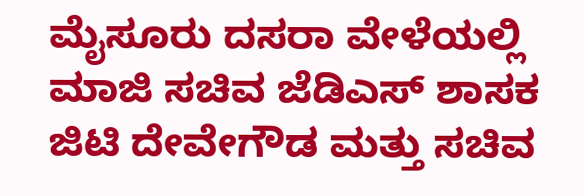ಮೈಸೂರು ದಸರಾ ವೇಳೆಯಲ್ಲಿ   ಮಾಜಿ ಸಚಿವ ಜೆಡಿಎಸ್ ಶಾಸಕ ಜಿಟಿ ದೇವೇಗೌಡ ಮತ್ತು ಸಚಿವ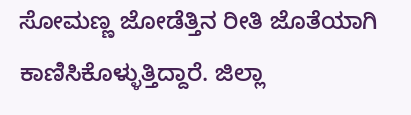ಸೋಮಣ್ಣ ಜೋಡೆತ್ತಿನ ರೀತಿ ಜೊತೆಯಾಗಿ ಕಾಣಿಸಿಕೊಳ್ಳುತ್ತಿದ್ದಾರೆ. ಜಿಲ್ಲಾ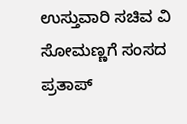ಉಸ್ತುವಾರಿ ಸಚಿವ ವಿ ಸೋಮಣ್ಣಗೆ ಸಂಸದ ಪ್ರತಾಪ್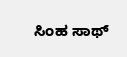ಸಿಂಹ ಸಾಥ್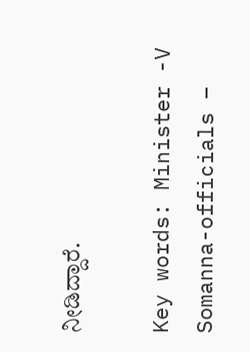ನೀಡಿದ್ದಾರೆ.

Key words: Minister -V Somanna-officials –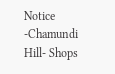Notice -Chamundi Hill- Shops